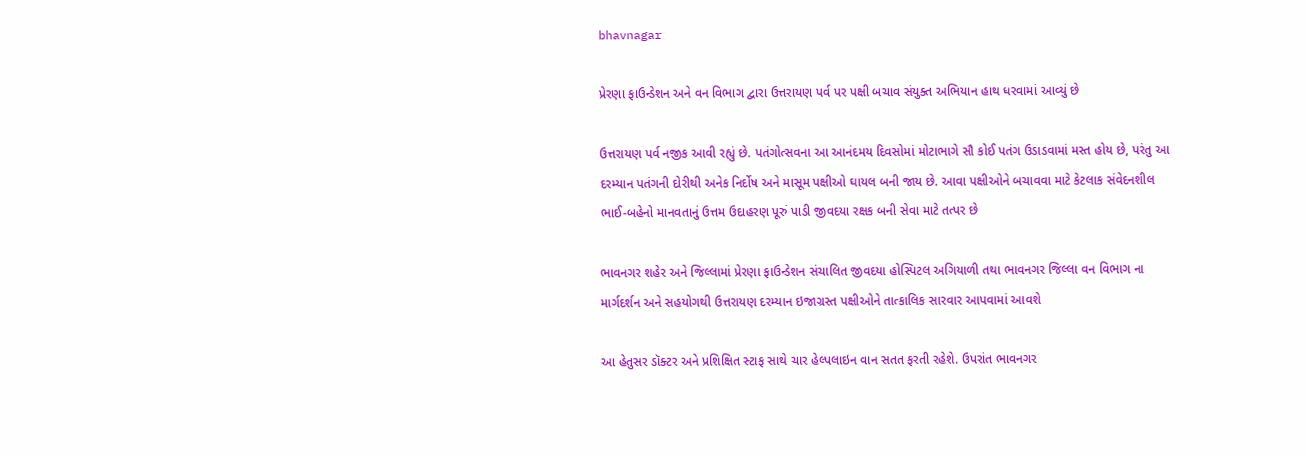bhavnagar

પ્રેરણા ફાઉન્ડેશન અને વન વિભાગ દ્વારા ઉત્તરાયણ પર્વ પર પક્ષી બચાવ સંયુક્ત અભિયાન હાથ ધરવામાં આવ્યું છે

ઉત્તરાયણ પર્વ નજીક આવી રહ્યું છે. પતંગોત્સવના આ આનંદમય દિવસોમાં મોટાભાગે સૌ કોઈ પતંગ ઉડાડવામાં મસ્ત હોય છે, પરંતુ આ દરમ્યાન પતંગની દોરીથી અનેક નિર્દોષ અને માસૂમ પક્ષીઓ ઘાયલ બની જાય છે. આવા પક્ષીઓને બચાવવા માટે કેટલાક સંવેદનશીલ ભાઈ-બહેનો માનવતાનું ઉત્તમ ઉદાહરણ પૂરું પાડી જીવદયા રક્ષક બની સેવા માટે તત્પર છે

ભાવનગર શહેર અને જિલ્લામાં પ્રેરણા ફાઉન્ડેશન સંચાલિત જીવદયા હોસ્પિટલ અગિયાળી તથા ભાવનગર જિલ્લા વન વિભાગ ના માર્ગદર્શન અને સહયોગથી ઉત્તરાયણ દરમ્યાન ઇજાગ્રસ્ત પક્ષીઓને તાત્કાલિક સારવાર આપવામાં આવશે

આ હેતુસર ડૉક્ટર અને પ્રશિક્ષિત સ્ટાફ સાથે ચાર હેલ્પલાઇન વાન સતત ફરતી રહેશે. ઉપરાંત ભાવનગર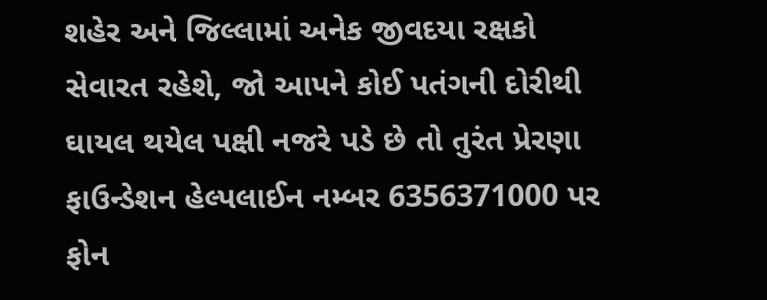શહેર અને જિલ્લામાં અનેક જીવદયા રક્ષકો સેવારત રહેશે, જો આપને કોઈ પતંગની દોરીથી ઘાયલ થયેલ પક્ષી નજરે પડે છે તો તુરંત પ્રેરણા ફાઉન્ડેશન હેલ્પલાઈન નમ્બર 6356371000 પર ફોન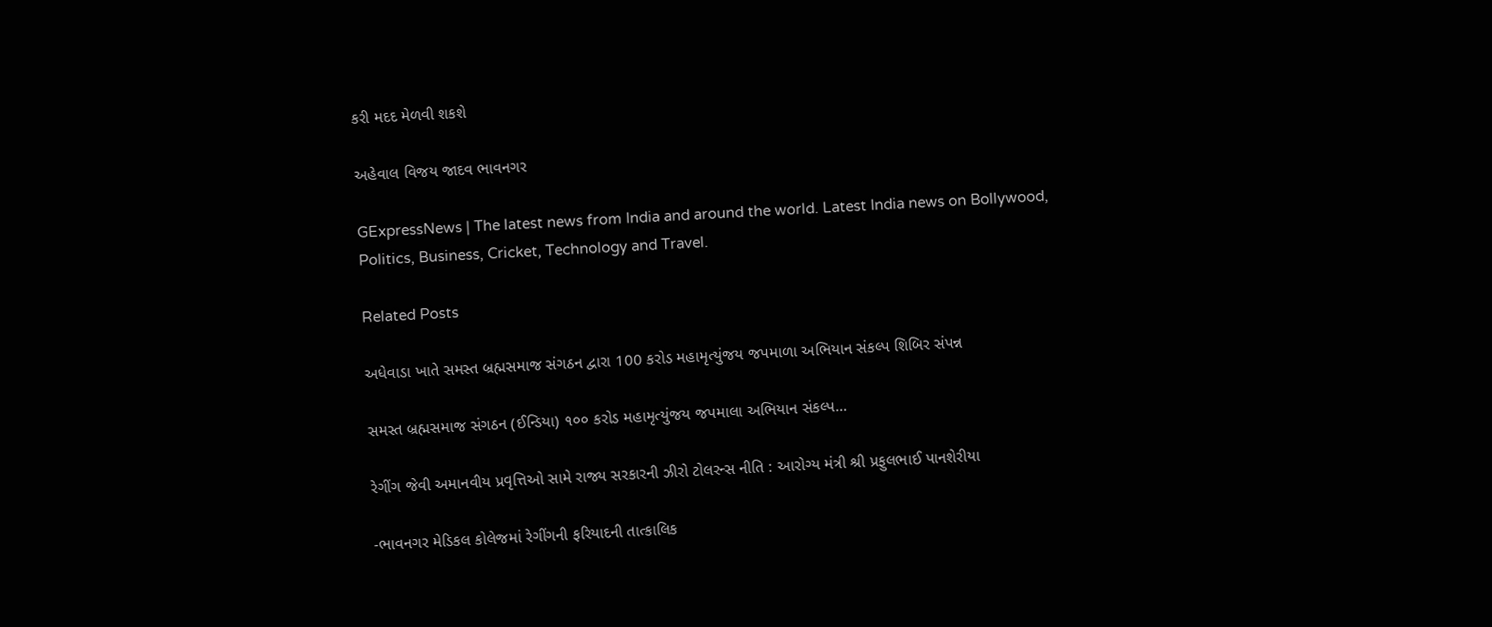કરી મદદ મેળવી શકશે

અહેવાલ વિજય જાદવ ભાવનગર

GExpressNews | The latest news from India and around the world. Latest India news on Bollywood, Politics, Business, Cricket, Technology and Travel.

Related Posts

અધેવાડા ખાતે સમસ્ત બ્રહ્મસમાજ સંગઠન દ્વારા 100 કરોડ મહામૃત્યુંજય જપમાળા અભિયાન સંકલ્પ શિબિર સંપન્ન

સમસ્ત બ્રહ્મસમાજ સંગઠન (ઈન્ડિયા) ૧૦૦ કરોડ મહામૃત્યુંજય જપમાલા અભિયાન સંકલ્પ…

રેગીંગ જેવી અમાનવીય પ્રવૃત્તિઓ સામે રાજ્ય સરકારની ઝીરો ટોલરન્સ નીતિ : આરોગ્ય મંત્રી શ્રી પ્રફુલભાઈ પાનશેરીયા

-ભાવનગર મેડિકલ કોલેજમાં રેગીંગની ફરિયાદની તાત્કાલિક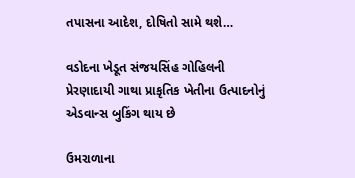તપાસના આદેશ, દોષિતો સામે થશે…

વડોદના ખેડૂત સંજયસિંહ ગોહિલની પ્રેરણાદાયી ગાથા પ્રાકૃતિક ખેતીના ઉત્પાદનોનું એડવાન્સ બુકિંગ થાય છે

ઉમરાળાના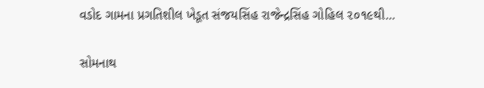વડોદ ગામના પ્રગતિશીલ ખેડૂત સંજયસિંહ રાજેન્દ્રસિંહ ગોહિલ ૨૦૧૯થી…

સોમનાથ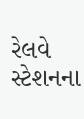રેલવે સ્ટેશનના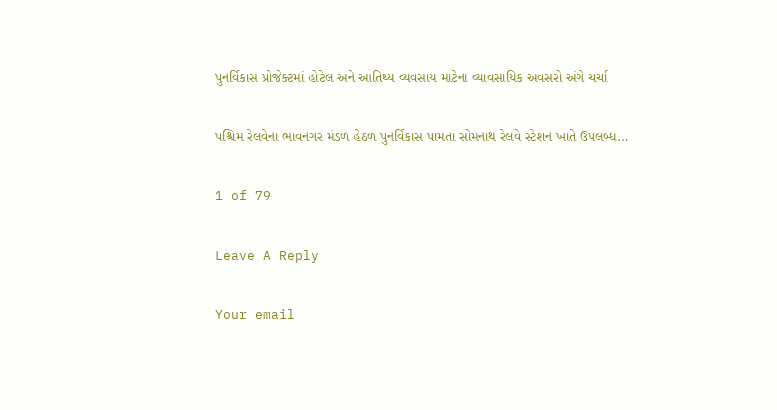પુનર્વિકાસ પ્રોજેક્ટમાં હોટેલ અને આતિથ્ય વ્યવસાય માટેના વ્યાવસાયિક અવસરો અંગે ચર્ચા

પશ્ચિમ રેલવેના ભાવનગર મંડળ હેઠળ પુનર્વિકાસ પામતા સોમનાથ રેલવે સ્ટેશન ખાતે ઉપલબ્ધ…

1 of 79

Leave A Reply

Your email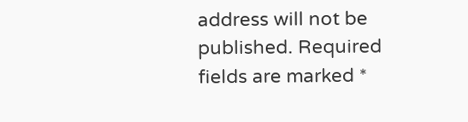address will not be published. Required fields are marked *